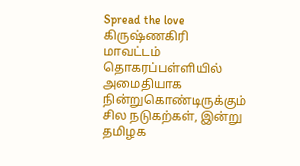Spread the love கிருஷ்ணகிரி மாவட்டம் தொகரப்பள்ளியில் அமைதியாக நின்றுகொண்டிருக்கும் சில நடுகற்கள், இன்று தமிழக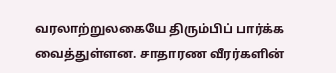வரலாற்றுலகையே திரும்பிப் பார்க்க வைத்துள்ளன. சாதாரண வீரர்களின்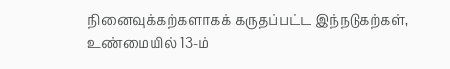நினைவுக்கற்களாகக் கருதப்பட்ட இந்நடுகற்கள், உண்மையில் 13-ம்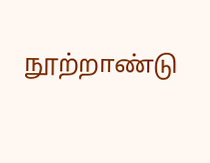நூற்றாண்டு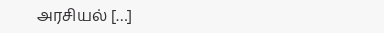அரசியல் […]